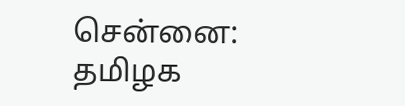சென்னை: தமிழக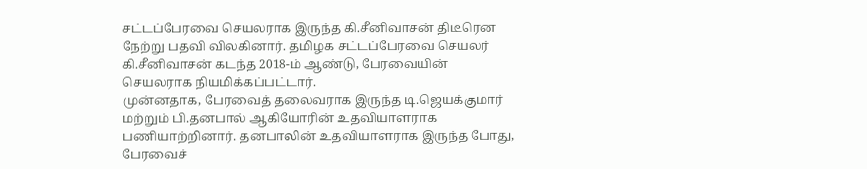சட்டப்பேரவை செயலராக இருந்த கி.சீனிவாசன் திடீரென நேற்று பதவி விலகினார். தமிழக சட்டப்பேரவை செயலர் கி.சீனிவாசன் கடந்த 2018-ம் ஆண்டு, பேரவையின் செயலராக நியமிக்கப்பட்டார்.
முன்னதாக, பேரவைத் தலைவராக இருந்த டி.ஜெயக்குமார் மற்றும் பி.தனபால் ஆகியோரின் உதவியாளராக பணியாற்றினார். தனபாலின் உதவியாளராக இருந்த போது, பேரவைச்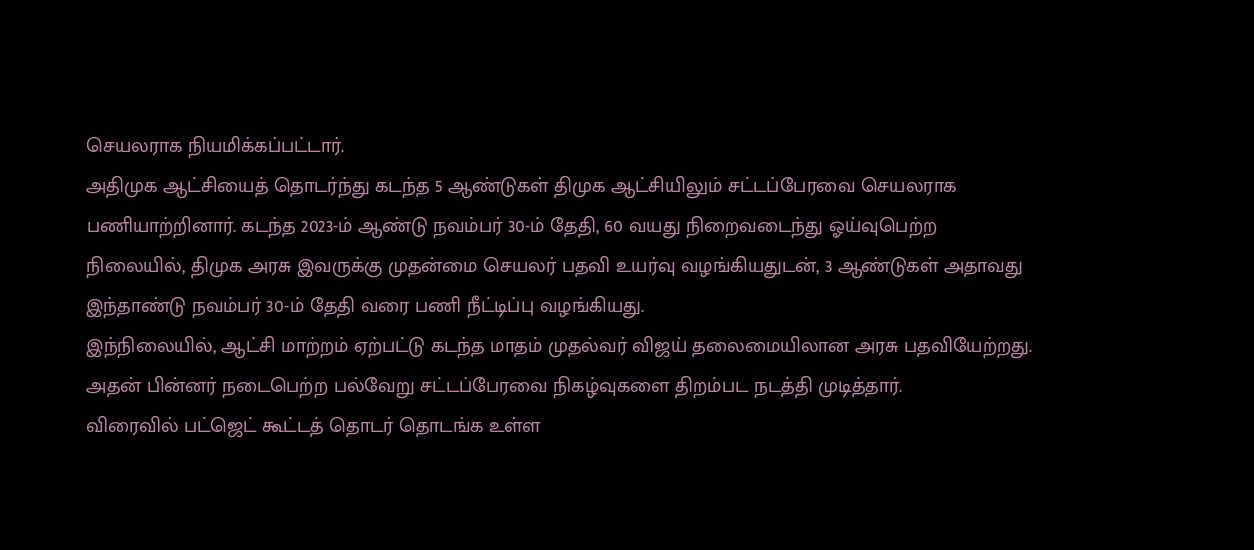செயலராக நியமிக்கப்பட்டார்.
அதிமுக ஆட்சியைத் தொடர்ந்து கடந்த 5 ஆண்டுகள் திமுக ஆட்சியிலும் சட்டப்பேரவை செயலராக பணியாற்றினார். கடந்த 2023-ம் ஆண்டு நவம்பர் 30-ம் தேதி, 60 வயது நிறைவடைந்து ஓய்வுபெற்ற நிலையில், திமுக அரசு இவருக்கு முதன்மை செயலர் பதவி உயர்வு வழங்கியதுடன், 3 ஆண்டுகள் அதாவது இந்தாண்டு நவம்பர் 30-ம் தேதி வரை பணி நீட்டிப்பு வழங்கியது.
இந்நிலையில், ஆட்சி மாற்றம் ஏற்பட்டு கடந்த மாதம் முதல்வர் விஜய் தலைமையிலான அரசு பதவியேற்றது. அதன் பின்னர் நடைபெற்ற பல்வேறு சட்டப்பேரவை நிகழ்வுகளை திறம்பட நடத்தி முடித்தார்.
விரைவில் பட்ஜெட் கூட்டத் தொடர் தொடங்க உள்ள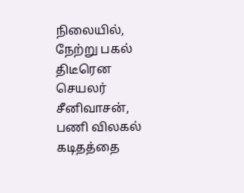நிலையில், நேற்று பகல் திடீரென செயலர் சீனிவாசன், பணி விலகல் கடிதத்தை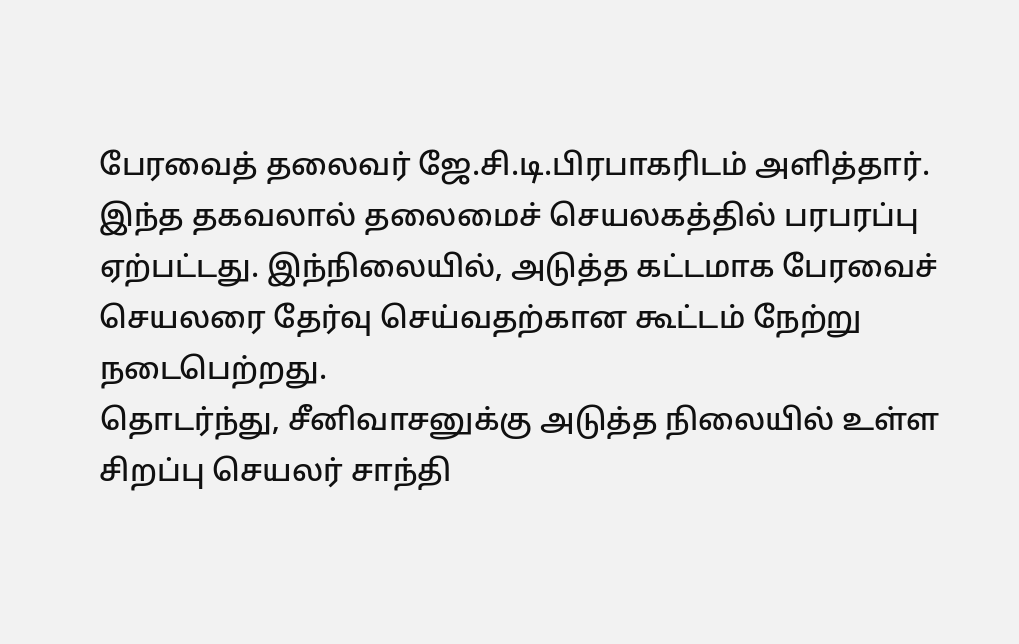பேரவைத் தலைவர் ஜே.சி.டி.பிரபாகரிடம் அளித்தார்.
இந்த தகவலால் தலைமைச் செயலகத்தில் பரபரப்பு ஏற்பட்டது. இந்நிலையில், அடுத்த கட்டமாக பேரவைச் செயலரை தேர்வு செய்வதற்கான கூட்டம் நேற்று நடைபெற்றது.
தொடர்ந்து, சீனிவாசனுக்கு அடுத்த நிலையில் உள்ள சிறப்பு செயலர் சாந்தி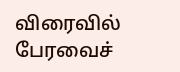விரைவில் பேரவைச்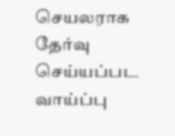செயலராக தேர்வு செய்யப்பட வாய்ப்பு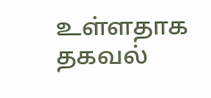உள்ளதாக தகவல்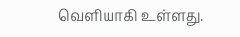வெளியாகி உள்ளது.